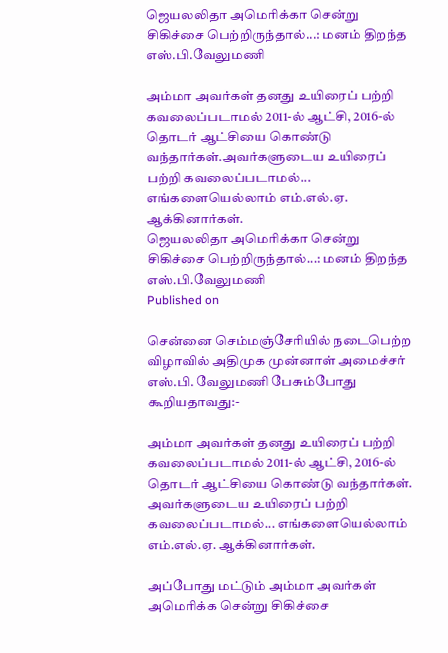ஜெயலலிதா அமெரிக்கா சென்று சிகிச்சை பெற்றிருந்தால்...: மனம் திறந்த எஸ்.பி.வேலுமணி

அம்மா அவர்கள் தனது உயிரைப் பற்றி கவலைப்படாமல் 2011-ல் ஆட்சி, 2016-ல் தொடர் ஆட்சியை கொண்டு வந்தார்கள்.அவர்களுடைய உயிரைப் பற்றி கவலைப்படாமல்... எங்களையெல்லாம் எம்.எல்.ஏ. ஆக்கினார்கள்.
ஜெயலலிதா அமெரிக்கா சென்று சிகிச்சை பெற்றிருந்தால்...: மனம் திறந்த எஸ்.பி.வேலுமணி
Published on

சென்னை செம்மஞ்சேரியில் நடைபெற்ற விழாவில் அதிமுக முன்னாள் அமைச்சர் எஸ்.பி. வேலுமணி பேசும்போது கூறியதாவது:-

அம்மா அவர்கள் தனது உயிரைப் பற்றி கவலைப்படாமல் 2011-ல் ஆட்சி, 2016-ல் தொடர் ஆட்சியை கொண்டு வந்தார்கள். அவர்களுடைய உயிரைப் பற்றி கவலைப்படாமல்... எங்களையெல்லாம் எம்.எல்.ஏ. ஆக்கினார்கள்.

அப்போது மட்டும் அம்மா அவர்கள் அமெரிக்க சென்று சிகிச்சை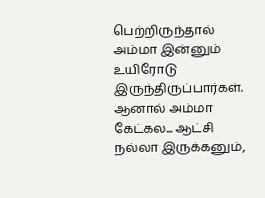பெற்றிருந்தால் அம்மா இன்னும் உயிரோடு இருந்திருப்பார்கள். ஆனால் அம்மா கேட்கல... ஆட்சி நல்லா இருக்கனும்,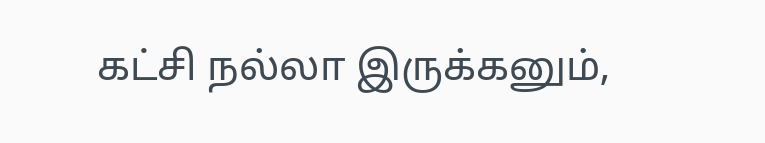கட்சி நல்லா இருக்கனும்,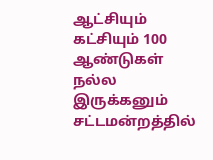ஆட்சியும் கட்சியும் 100 ஆண்டுகள் நல்ல இருக்கனும் சட்டமன்றத்தில்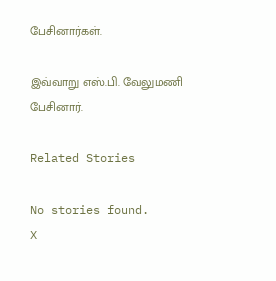பேசினார்கள்.

இவ்வாறு எஸ்.பி. வேலுமணி பேசினார்.

Related Stories

No stories found.
X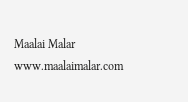Maalai Malar
www.maalaimalar.com